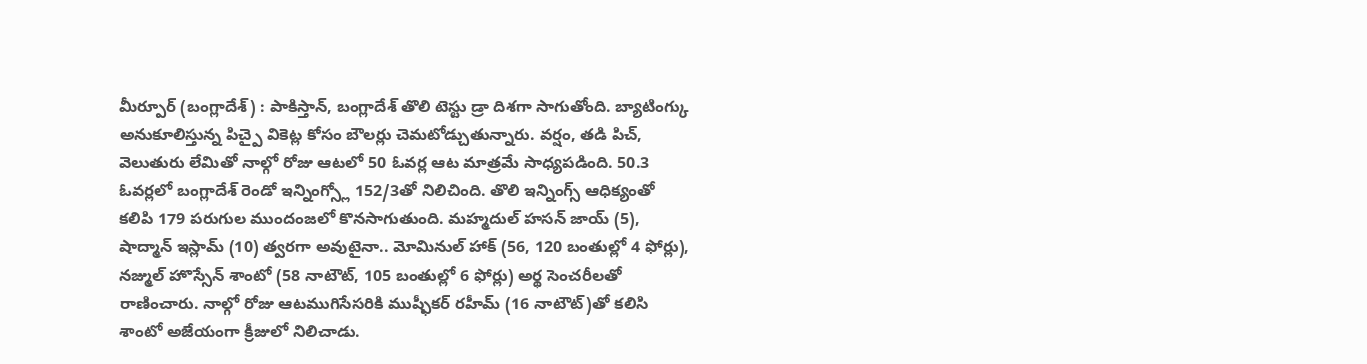మీర్పూర్ (బంగ్లాదేశ్) : పాకిస్తాన్, బంగ్లాదేశ్ తొలి టెస్టు డ్రా దిశగా సాగుతోంది. బ్యాటింగ్కు అనుకూలిస్తున్న పిచ్పై వికెట్ల కోసం బౌలర్లు చెమటోడ్చుతున్నారు. వర్షం, తడి పిచ్, వెలుతురు లేమితో నాల్గో రోజు ఆటలో 50 ఓవర్ల ఆట మాత్రమే సాధ్యపడింది. 50.3 ఓవర్లలో బంగ్లాదేశ్ రెండో ఇన్నింగ్స్లో 152/3తో నిలిచింది. తొలి ఇన్నింగ్స్ ఆధిక్యంతో కలిపి 179 పరుగుల ముందంజలో కొనసాగుతుంది. మహ్మదుల్ హసన్ జాయ్ (5), షాద్మాన్ ఇస్లామ్ (10) త్వరగా అవుటైనా.. మోమినుల్ హాక్ (56, 120 బంతుల్లో 4 ఫోర్లు), నజ్ముల్ హొస్సేన్ శాంటో (58 నాటౌట్, 105 బంతుల్లో 6 ఫోర్లు) అర్థ సెంచరీలతో రాణించారు. నాల్గో రోజు ఆటముగిసేసరికి ముష్ఫీకర్ రహీమ్ (16 నాటౌట్)తో కలిసి శాంటో అజేయంగా క్రీజులో నిలిచాడు.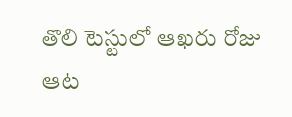తొలి టెస్టులో ఆఖరు రోజు ఆట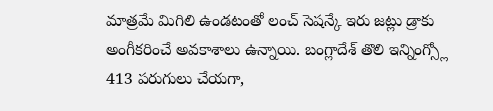మాత్రమే మిగిలి ఉండటంతో లంచ్ సెషన్కే ఇరు జట్లు డ్రాకు అంగీకరించే అవకాశాలు ఉన్నాయి. బంగ్లాదేశ్ తొలి ఇన్నింగ్స్లో 413 పరుగులు చేయగా,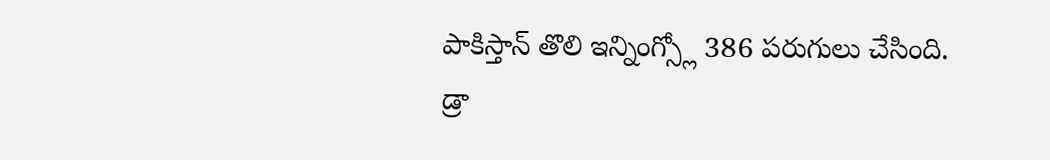పాకిస్తాన్ తొలి ఇన్నింగ్స్లో 386 పరుగులు చేసింది.
డ్రా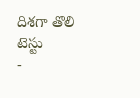దిశగా తొలి టెస్టు
-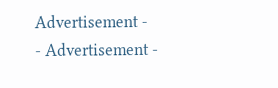Advertisement -
- Advertisement -